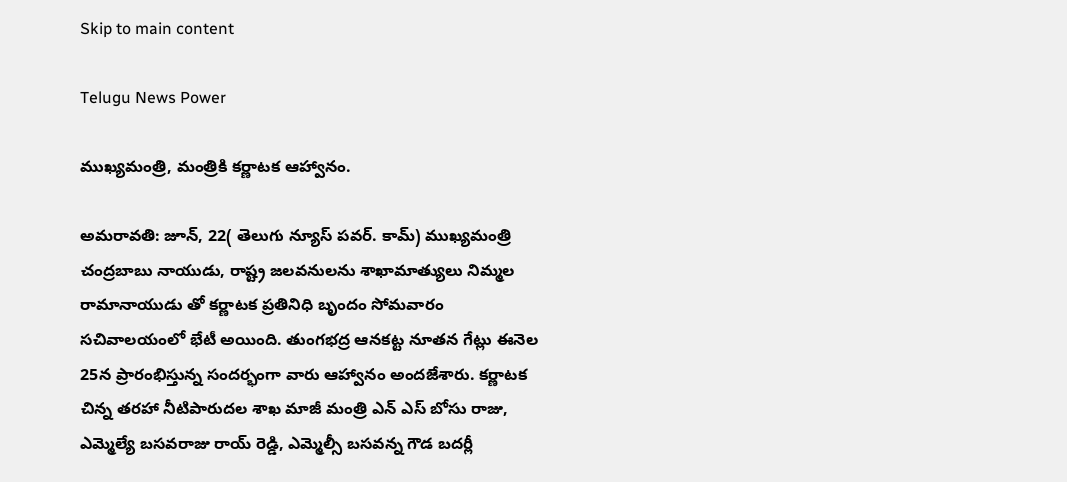Skip to main content

Telugu News Power

ముఖ్యమంత్రి, మంత్రికి కర్ణాటక ఆహ్వానం.

అమరావతి: జూన్, 22( తెలుగు న్యూస్ పవర్. కామ్) ముఖ్యమంత్రి చంద్రబాబు నాయుడు, రాష్ట్ర జలవనులను శాఖామాత్యులు నిమ్మల రామానాయుడు తో కర్ణాటక ప్రతినిధి బృందం సోమవారం సచివాలయంలో భేటీ అయింది. తుంగభద్ర ఆనకట్ట నూతన గేట్లు ఈనెల 25న ప్రారంభిస్తున్న సందర్భంగా వారు ఆహ్వానం అందజేశారు. కర్ణాటక చిన్న తరహా నీటిపారుదల శాఖ మాజీ మంత్రి ఎన్ ఎస్ బోసు రాజు, ఎమ్మెల్యే బసవరాజు రాయ్ రెడ్డి, ఎమ్మెల్సీ బసవన్న గౌడ బదర్లీ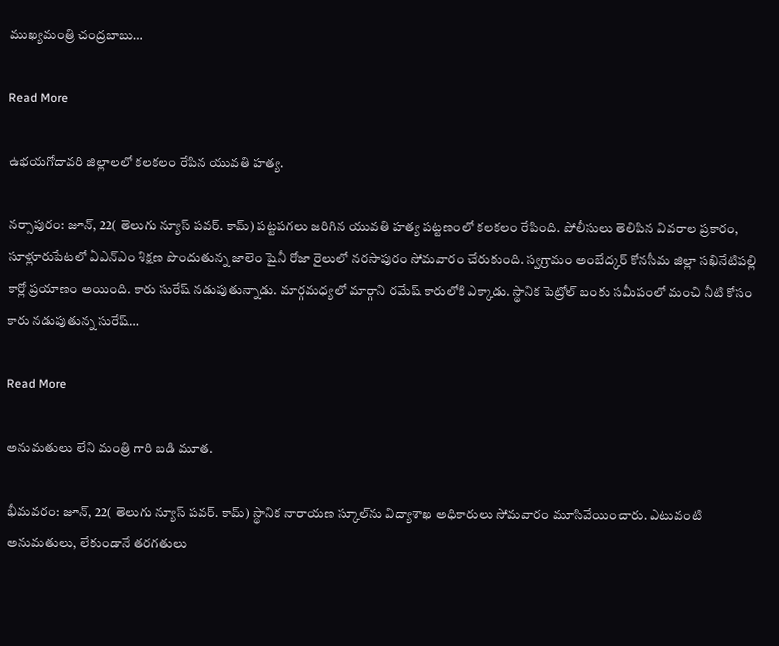ముఖ్యమంత్రి చంద్రబాబు…

Read More

ఉభయగోదావరి జిల్లాలలో కలకలం రేపిన యువతి హత్య.

నర్సాపురం: జూన్, 22( తెలుగు న్యూస్ పవర్. కామ్) పట్టపగలు జరిగిన యువతి హత్య పట్టణంలో కలకలం రేపింది. పోలీసులు తెలిపిన వివరాల ప్రకారం, సూళ్లూరుపేటలో ఏఎన్ఎం శిక్షణ పొందుతున్న జాలెం షైనీ రోజా రైలులో నరసాపురం సోమవారం చేరుకుంది. స్వగ్రామం అంబేద్కర్ కోనసీమ జిల్లా సఖినేటిపల్లి కార్లో ప్రయాణం అయింది. కారు సురేష్ నడుపుతున్నాడు. మార్గమధ్యలో మార్గాని రమేష్ కారులోకి ఎక్కాడు. స్థానిక పెట్రోల్ బంకు సమీపంలో మంచి నీటి కోసం కారు నడుపుతున్న సురేష్…

Read More

అనుమతులు లేని మంత్రి గారి బడి మూత.

భీమవరం: జూన్, 22( తెలుగు న్యూస్ పవర్. కామ్) స్థానిక నారాయణ స్కూల్‌ను విద్యాశాఖ అధికారులు సోమవారం మూసివేయించారు. ఎటువంటి అనుమతులు, లేకుండానే తరగతులు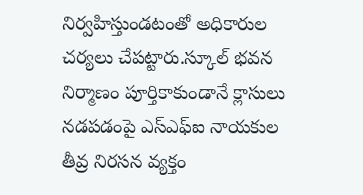నిర్వహిస్తుండటంతో అధికారుల చర్యలు చేపట్టారు.స్కూల్ భవన నిర్మాణం పూర్తికాకుండానే క్లాసులు నడపడంపై ఎస్ఎఫ్ఐ నాయకుల తీవ్ర నిరసన వ్యక్తం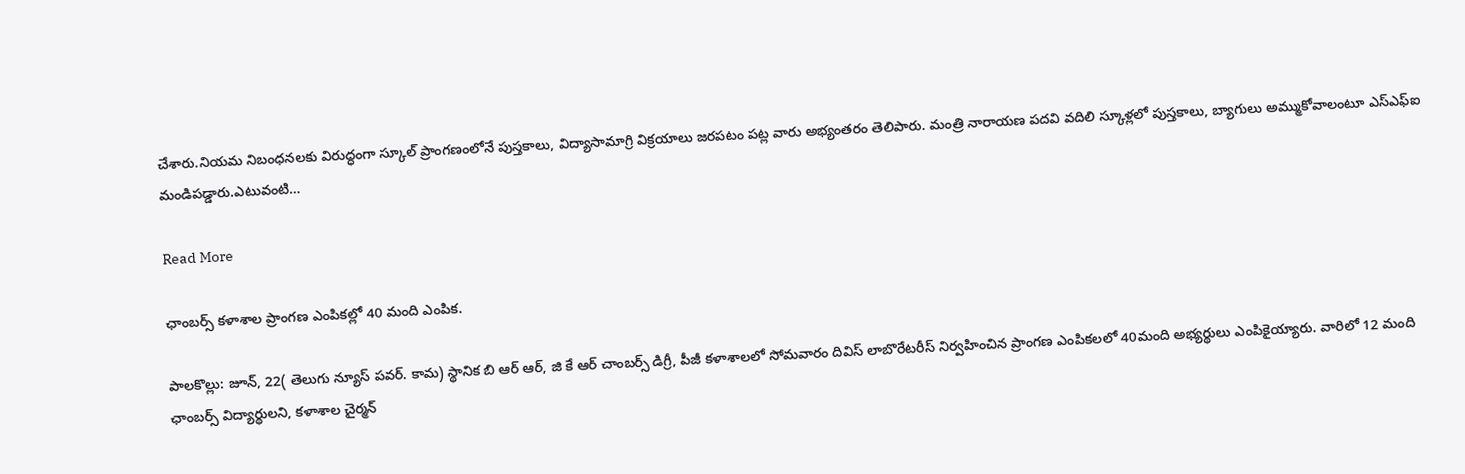చేశారు.నియమ నిబంధనలకు విరుద్ధంగా స్కూల్ ప్రాంగణంలోనే పుస్తకాలు, విద్యాసామాగ్రి విక్రయాలు జరపటం పట్ల వారు అభ్యంతరం తెలిపారు. మంత్రి నారాయణ పదవి వదిలి స్కూళ్లలో పుస్తకాలు, బ్యాగులు అమ్ముకోవాలంటూ ఎస్ఎఫ్ఐ మండిపడ్డారు.ఎటువంటి…

Read More

ఛాంబర్స్ కళాశాల ప్రాంగణ ఎంపికల్లో 40 మంది ఎంపిక.

పాలకొల్లు: జూన్, 22( తెలుగు న్యూస్ పవర్. కామ) స్థానిక బి ఆర్ ఆర్, జి కే ఆర్ చాంబర్స్ డిగ్రీ, పీజీ కళాశాలలో సోమవారం దివిస్ లాబొరేటరీస్ నిర్వహించిన ప్రాంగణ ఎంపికలలో 40మంది అభ్యర్థులు ఎంపికైయ్యారు. వారిలో 12 మంది ఛాంబర్స్ విద్యార్థులని, కళాశాల చైర్మన్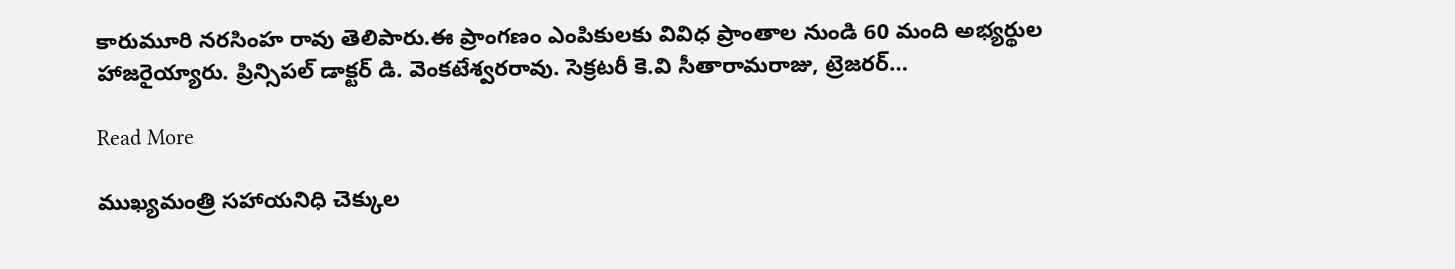కారుమూరి నరసింహ రావు తెలిపారు.ఈ ప్రాంగణం ఎంపికులకు వివిధ ప్రాంతాల నుండి 60 మంది అభ్యర్థుల హాజరైయ్యారు. ప్రిన్సిపల్ డాక్టర్ డి. వెంకటేశ్వరరావు. సెక్రటరీ కె.వి సీతారామరాజు, ట్రెజరర్…

Read More

ముఖ్యమంత్రి సహాయనిధి చెక్కుల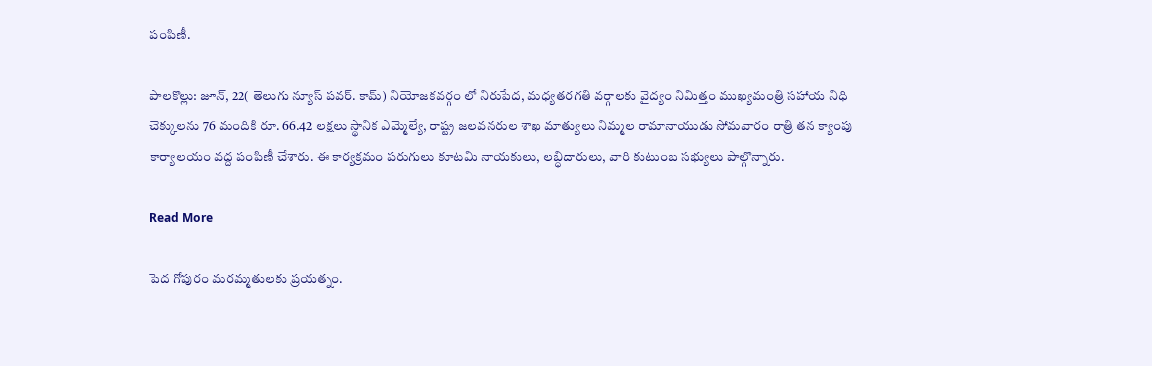పంపిణీ.

పాలకొల్లు: జూన్, 22( తెలుగు న్యూస్ పవర్. కామ్) నియోజకవర్గం లో నిరుపేద, మధ్యతరగతి వర్గాలకు వైద్యం నిమిత్తం ముఖ్యమంత్రి సహాయ నిధి చెక్కులను 76 మందికి రూ. 66.42 లక్షలు స్థానిక ఎమ్మెల్యే, రాష్ట్ర జలవనరుల శాఖ మాత్యులు నిమ్మల రామానాయుడు సోమవారం రాత్రి తన క్యాంపు కార్యాలయం వద్ద పంపిణీ చేశారు. ఈ కార్యక్రమం పరుగులు కూటమి నాయకులు, లబ్ధిదారులు, వారి కుటుంబ సభ్యులు పాల్గొన్నారు.

Read More

పెద గోపురం మరమ్మతులకు ప్రయత్నం.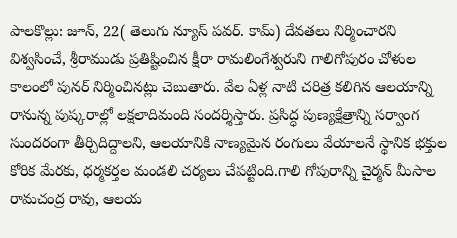పాలకొల్లు: జూన్, 22( తెలుగు న్యూస్ పవర్. కామ్) దేవతలు నిర్మించారని విశ్వసించే, శ్రీరాముడు ప్రతిష్టించిన క్షీరా రామలింగేశ్వరుని గాలిగోపురం చోళుల కాలంలో పునర్ నిర్మించినట్లు చెబుతారు. వేల ఏళ్ల నాటి చరిత్ర కలిగిన ఆలయాన్ని రానున్న పుష్కరాల్లో లక్షలాదిమంది సందర్శిస్తారు. ప్రసిద్ధ పుణ్యక్షేత్రాన్ని సర్వాంగ సుందరంగా తీర్చిదిద్దాలని, ఆలయానికి నాణ్యమైన రంగులు వేయాలనే స్థానిక భక్తుల కోరిక మేరకు, ధర్మకర్తల మండలి చర్యలు చేపట్టింది.గాలి గోపురాన్ని చైర్మన్ మీసాల రామచంద్ర రావు, ఆలయ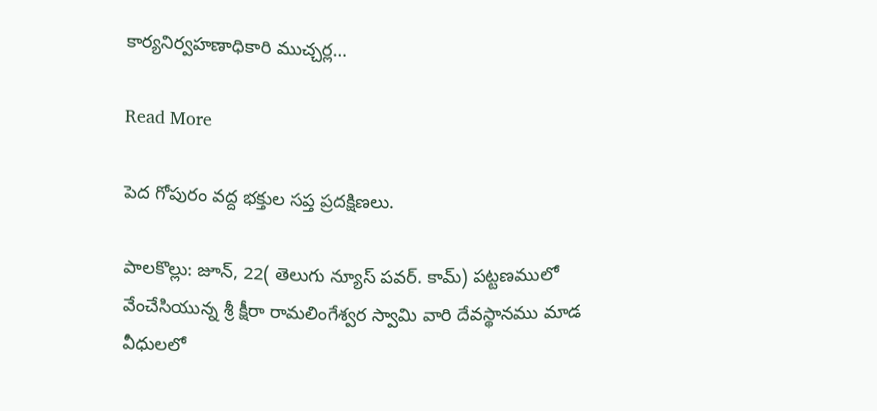కార్యనిర్వహణాధికారి ముచ్చర్ల…

Read More

పెద గోపురం వద్ద భక్తుల సప్త ప్రదక్షిణలు.

పాలకొల్లు: జూన్, 22( తెలుగు న్యూస్ పవర్. కామ్) పట్టణములో వేంచేసియున్న శ్రీ క్షీరా రామలింగేశ్వర స్వామి వారి దేవస్థానము మాడ వీధులలో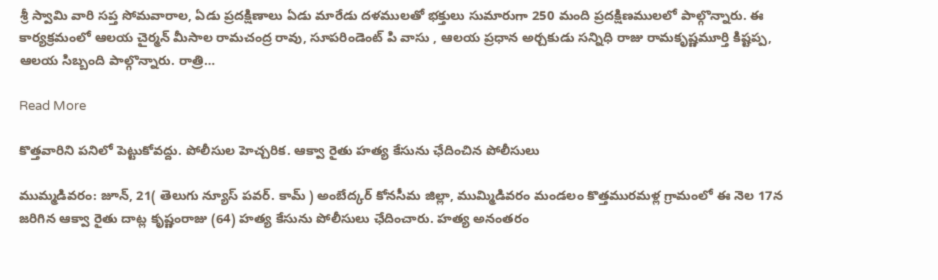శ్రీ స్వామి వారి సప్త సోమవారాల, ఏడు ప్రదక్షిణాలు ఏడు మారేడు దళములతో భక్తులు సుమారుగా 250 మంది ప్రదక్షిణములలో పాల్గొన్నారు. ఈ కార్యక్రమంలో ఆలయ చైర్మన్ మీసాల రామచంద్ర రావు, సూపరిండెంట్ పి వాసు , ఆలయ ప్రధాన అర్చకుడు సన్నిధి రాజు రామకృష్ణమూర్తి కిష్టప్ప, ఆలయ సిబ్బంది పాల్గొన్నారు. రాత్రి…

Read More

కొత్తవారిని పనిలో పెట్టుకోవద్దు. పోలీసుల హెచ్చరిక. ఆక్వా రైతు హత్య కేసును ఛేదించిన పోలీసులు

ముమ్మడివరం: జూన్, 21( తెలుగు న్యూస్ పవర్. కామ్ ) అంబేద్కర్ కోనసీమ జిల్లా, ముమ్మిడివరం మండలం కొత్తమురమళ్ల గ్రామంలో ఈ నెల 17న జరిగిన ఆక్వా రైతు దాట్ల కృష్ణంరాజు (64) హత్య కేసును పోలీసులు ఛేదించారు. హత్య అనంతరం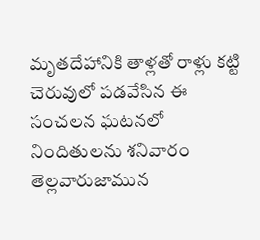మృతదేహానికి తాళ్లతో రాళ్లు కట్టి చెరువులో పడవేసిన ఈ సంచలన ఘటనలో నిందితులను శనివారం తెల్లవారుజామున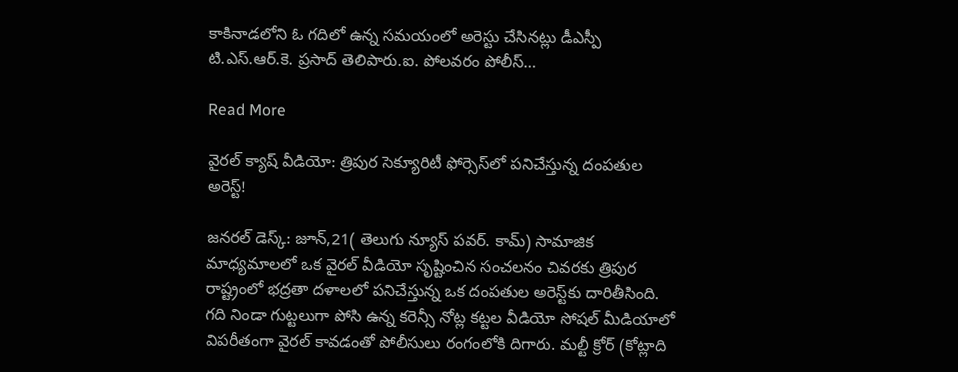కాకినాడలోని ఓ గదిలో ఉన్న సమయంలో అరెస్టు చేసినట్లు డీఎస్పీ టి.ఎస్.ఆర్.కె. ప్రసాద్ తెలిపారు.ఐ. పోలవరం పోలీస్…

Read More

వైరల్ క్యాష్ వీడియో: త్రిపుర సెక్యూరిటీ ఫోర్సెస్‌లో పనిచేస్తున్న దంపతుల అరెస్ట్!

జనరల్ డెస్క్: జూన్,21( తెలుగు న్యూస్ పవర్. కామ్) సామాజిక మాధ్యమాలలో ఒక వైరల్ వీడియో సృష్టించిన సంచలనం చివరకు త్రిపుర రాష్ట్రంలో భద్రతా దళాలలో పనిచేస్తున్న ఒక దంపతుల అరెస్ట్‌కు దారితీసింది. గది నిండా గుట్టలుగా పోసి ఉన్న కరెన్సీ నోట్ల కట్టల వీడియో సోషల్ మీడియాలో విపరీతంగా వైరల్ కావడంతో పోలీసులు రంగంలోకి దిగారు. మల్టీ క్రోర్ (కోట్లాది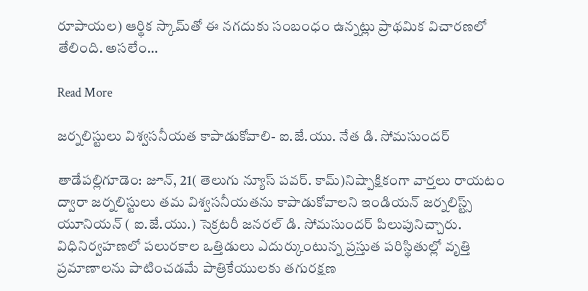రూపాయల) ఆర్థిక స్కామ్‌తో ఈ నగదుకు సంబంధం ఉన్నట్లు ప్రాథమిక విచారణలో తేలింది. అసలేం…

Read More

జర్నలిస్టులు విశ్వసనీయత కాపాడుకోవాలి- ఐ.జే.యు. నేత డి. సోమసుందర్

తాడేపల్లిగూడెం: జూన్, 21( తెలుగు న్యూస్ పవర్. కామ్)నిష్పాక్షికంగా వార్తలు రాయటం ద్వారా జర్నలిస్టులు తమ విశ్వసనీయతను కాపాడుకోవాలని ఇండియన్ జర్నలిస్ట్స్ యూనియన్ ( ఐ.జే.యు.) సెక్రటరీ జనరల్ డి. సోమసుందర్ పిలుపునిచ్చారు. విధినిర్వహణలో పలురకాల ఒత్తిడులు ఎదుర్కుంటున్న ప్రస్తుత పరిస్థితుల్లో వృత్తి ప్రమాణాలను పాటించడమే పాత్రికేయులకు తగురక్షణ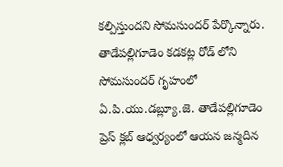కల్పిస్తుందని సోమసుందర్ పేర్కొన్నారు. తాడేపల్లిగూడెం కడకట్ల రోడ్ లోని సోమసుందర్ గృహంలో ఏ.పి.యు.డబ్ల్యూ.జె. తాడేపల్లిగూడెం ప్రెస్ క్లబ్ ఆధ్వర్యంలో ఆయన జన్మదిన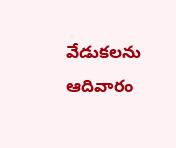వేడుకలను ఆదివారం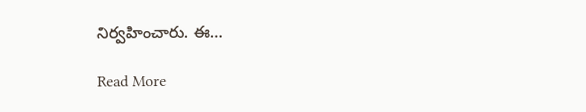నిర్వహించారు. ఈ…

Read More